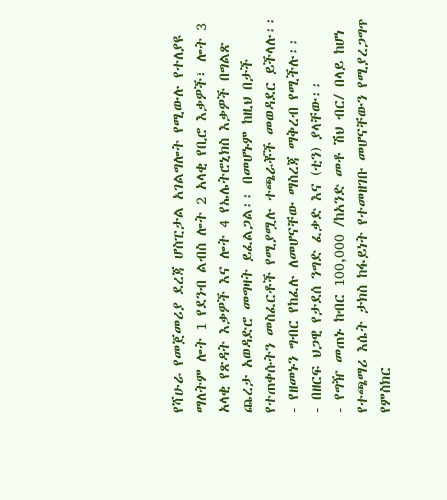የሻሁራ የመጀመሪያ ደረጃ ሆስፒታል አገልግሎት የሚውሉ የተለያዩ ማለትም ሎት 1 የደንብ ልብስ ሎት 2 አላቂ የቢሮ እቃዎች፣ ሎት 3 አላቂ የጽዳት እቃዎች እና ሎት 4 የኤሌትሮኒክስ እቃዎች በግልጽ ጨረታ አወዳድሮ መግዛት ይፈልጋል፡፡ በመሆኑም ከዚህ በታች የተጠቀሱትን መስፈርቶች የሚያሟሉ ተጫራቾች መወዳደር ይችላሉ፡፡
- የዘመኑን ግብር የከፈሉ ለመሆናቸው ማስረጃ ማቅረብ የሚችሉ፡፡
- በዘርፍ ህጋዊ የታደሰ ንግድ ፈቃድ እና (ቲን) ያላቸው፡፡
- የግዥ መጠኑ ከብር 100,000 /ከአንድ መቶ ሽህ ብር/ በላይ ከሆነ የተጫማሪ እሴት ታክስ ከፋይነት የተመዘገቡ መሆናቸውን የሚያረጋግጥ የምስክር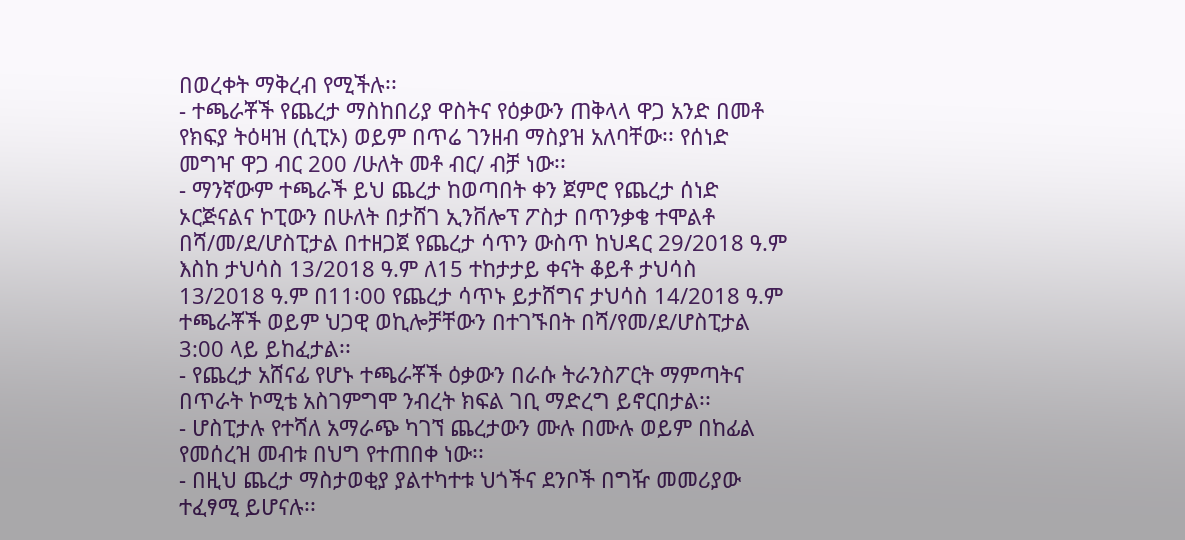በወረቀት ማቅረብ የሚችሉ፡፡
- ተጫራቾች የጨረታ ማስከበሪያ ዋስትና የዕቃውን ጠቅላላ ዋጋ አንድ በመቶ የክፍያ ትዕዛዝ (ሲፒኦ) ወይም በጥሬ ገንዘብ ማስያዝ አለባቸው፡፡ የሰነድ መግዣ ዋጋ ብር 200 /ሁለት መቶ ብር/ ብቻ ነው፡፡
- ማንኛውም ተጫራች ይህ ጨረታ ከወጣበት ቀን ጀምሮ የጨረታ ሰነድ ኦርጅናልና ኮፒውን በሁለት በታሸገ ኢንቨሎፕ ፖስታ በጥንቃቄ ተሞልቶ በሻ/መ/ደ/ሆስፒታል በተዘጋጀ የጨረታ ሳጥን ውስጥ ከህዳር 29/2018 ዓ.ም እስከ ታህሳስ 13/2018 ዓ.ም ለ15 ተከታታይ ቀናት ቆይቶ ታህሳስ 13/2018 ዓ.ም በ11፡00 የጨረታ ሳጥኑ ይታሸግና ታህሳስ 14/2018 ዓ.ም ተጫራቾች ወይም ህጋዊ ወኪሎቻቸውን በተገኙበት በሻ/የመ/ደ/ሆስፒታል 3:00 ላይ ይከፈታል፡፡
- የጨረታ አሸናፊ የሆኑ ተጫራቾች ዕቃውን በራሱ ትራንስፖርት ማምጣትና በጥራት ኮሚቴ አስገምግሞ ንብረት ክፍል ገቢ ማድረግ ይኖርበታል፡፡
- ሆስፒታሉ የተሻለ አማራጭ ካገኘ ጨረታውን ሙሉ በሙሉ ወይም በከፊል የመሰረዝ መብቱ በህግ የተጠበቀ ነው፡፡
- በዚህ ጨረታ ማስታወቂያ ያልተካተቱ ህጎችና ደንቦች በግዥ መመሪያው ተፈፃሚ ይሆናሉ፡፡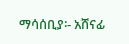ማሳሰቢያ፡- አሸናፊ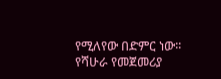የሚለየው በድምር ነው፡፡
የሻሁራ የመጀመሪያ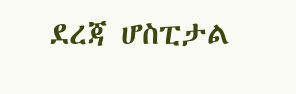ደረጃ ሆስፒታል